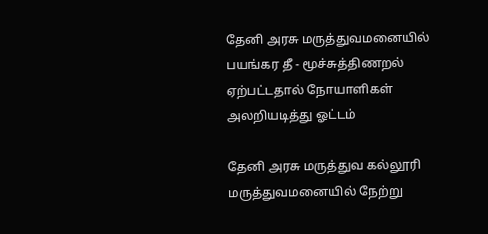தேனி அரசு மருத்துவமனையில் பயங்கர தீ - மூச்சுத்திணறல் ஏற்பட்டதால் நோயாளிகள் அலறியடித்து ஓட்டம்

தேனி அரசு மருத்துவ கல்லூரி மருத்துவமனையில் நேற்று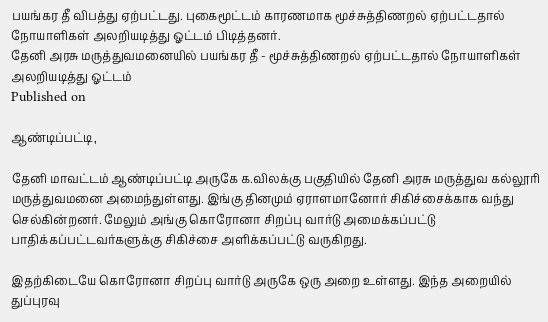பயங்கர தீ விபத்து ஏற்பட்டது. புகைமூட்டம் காரணமாக மூச்சுத்திணறல் ஏற்பட்டதால் நோயாளிகள் அலறியடித்து ஓட்டம் பிடித்தனர்.
தேனி அரசு மருத்துவமனையில் பயங்கர தீ - மூச்சுத்திணறல் ஏற்பட்டதால் நோயாளிகள் அலறியடித்து ஓட்டம்
Published on

ஆண்டிப்பட்டி,

தேனி மாவட்டம் ஆண்டிப்பட்டி அருகே க.விலக்கு பகுதியில் தேனி அரசு மருத்துவ கல்லூரி மருத்துவமனை அமைந்துள்ளது. இங்கு தினமும் ஏராளமானோர் சிகிச்சைக்காக வந்து செல்கின்றனர். மேலும் அங்கு கொரோனா சிறப்பு வார்டு அமைக்கப்பட்டு பாதிக்கப்பட்டவர்களுக்கு சிகிச்சை அளிக்கப்பட்டு வருகிறது.

இதற்கிடையே கொரோனா சிறப்பு வார்டு அருகே ஒரு அறை உள்ளது. இந்த அறையில் துப்புரவு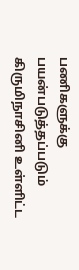பணிகளுக்கு பயன்படுத்தப்படும் கிருமிநாசினி உள்ளிட்ட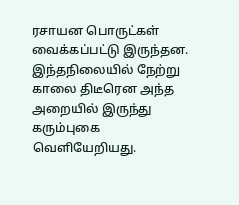ரசாயன பொருட்கள் வைக்கப்பட்டு இருந்தன. இந்தநிலையில் நேற்று காலை திடீரென அந்த அறையில் இருந்து கரும்புகை வெளியேறியது.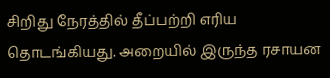சிறிது நேரத்தில் தீப்பற்றி எரிய தொடங்கியது. அறையில் இருந்த ரசாயன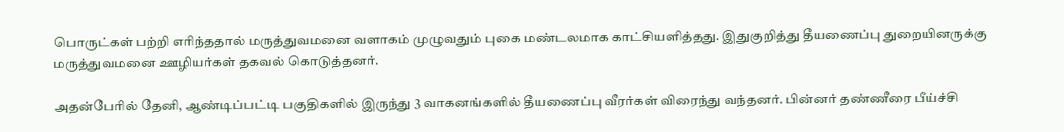பொருட்கள் பற்றி எரிந்ததால் மருத்துவமனை வளாகம் முழுவதும் புகை மண்டலமாக காட்சியளித்தது. இதுகுறித்து தீயணைப்பு துறையினருக்கு மருத்துவமனை ஊழியர்கள் தகவல் கொடுத்தனர்.

அதன்பேரில் தேனி, ஆண்டிப்பட்டி பகுதிகளில் இருந்து 3 வாகனங்களில் தீயணைப்பு வீரர்கள் விரைந்து வந்தனர். பின்னர் தண்ணீரை பீய்ச்சி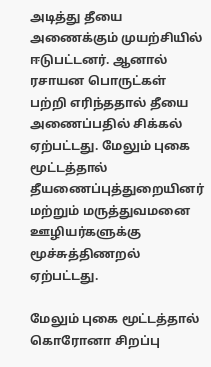அடித்து தீயை அணைக்கும் முயற்சியில் ஈடுபட்டனர். ஆனால் ரசாயன பொருட்கள் பற்றி எரிந்ததால் தீயை அணைப்பதில் சிக்கல் ஏற்பட்டது. மேலும் புகை மூட்டத்தால் தீயணைப்புத்துறையினர் மற்றும் மருத்துவமனை ஊழியர்களுக்கு மூச்சுத்திணறல் ஏற்பட்டது.

மேலும் புகை மூட்டத்தால் கொரோனா சிறப்பு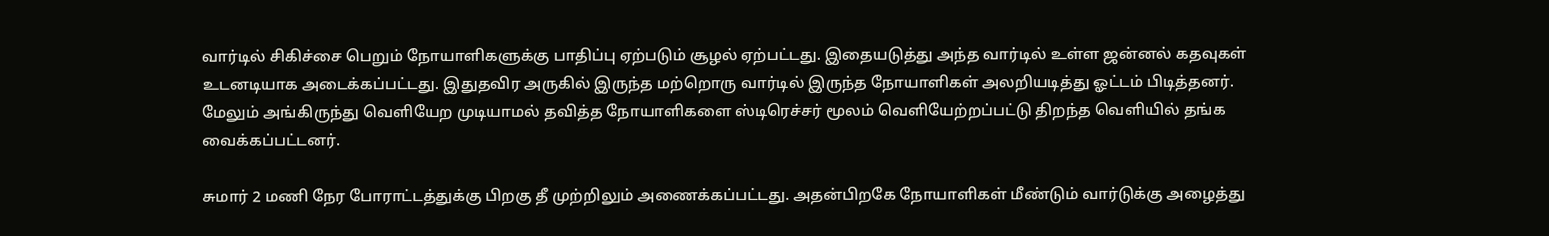வார்டில் சிகிச்சை பெறும் நோயாளிகளுக்கு பாதிப்பு ஏற்படும் சூழல் ஏற்பட்டது. இதையடுத்து அந்த வார்டில் உள்ள ஜன்னல் கதவுகள் உடனடியாக அடைக்கப்பட்டது. இதுதவிர அருகில் இருந்த மற்றொரு வார்டில் இருந்த நோயாளிகள் அலறியடித்து ஓட்டம் பிடித்தனர். மேலும் அங்கிருந்து வெளியேற முடியாமல் தவித்த நோயாளிகளை ஸ்டிரெச்சர் மூலம் வெளியேற்றப்பட்டு திறந்த வெளியில் தங்க வைக்கப்பட்டனர்.

சுமார் 2 மணி நேர போராட்டத்துக்கு பிறகு தீ முற்றிலும் அணைக்கப்பட்டது. அதன்பிறகே நோயாளிகள் மீண்டும் வார்டுக்கு அழைத்து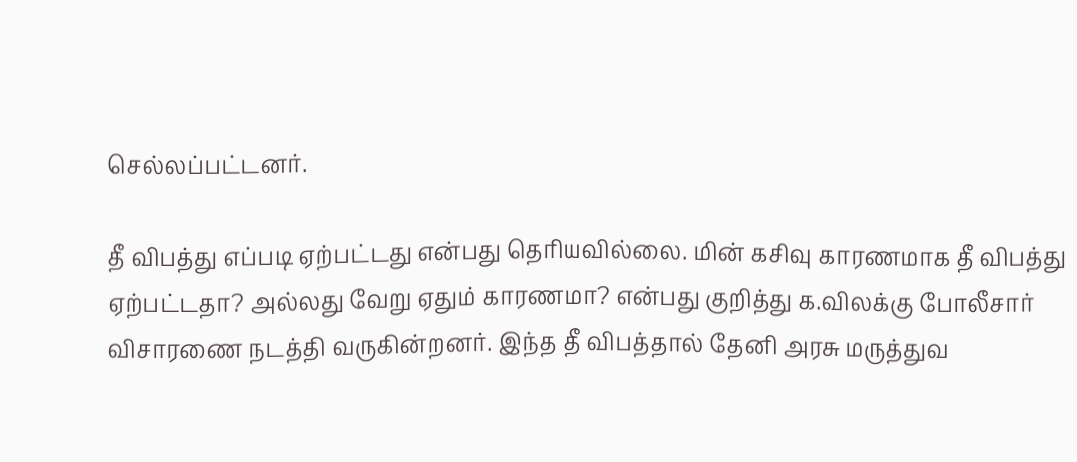செல்லப்பட்டனர்.

தீ விபத்து எப்படி ஏற்பட்டது என்பது தெரியவில்லை. மின் கசிவு காரணமாக தீ விபத்து ஏற்பட்டதா? அல்லது வேறு ஏதும் காரணமா? என்பது குறித்து க.விலக்கு போலீசார் விசாரணை நடத்தி வருகின்றனர். இந்த தீ விபத்தால் தேனி அரசு மருத்துவ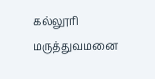கல்லூரி மருத்துவமனை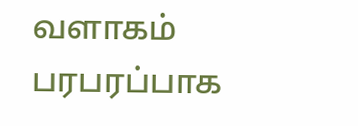வளாகம் பரபரப்பாக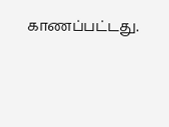காணப்பட்டது.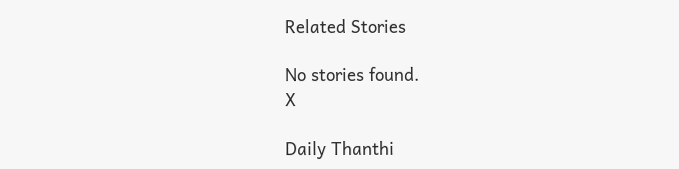Related Stories

No stories found.
X

Daily Thanthi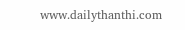www.dailythanthi.com